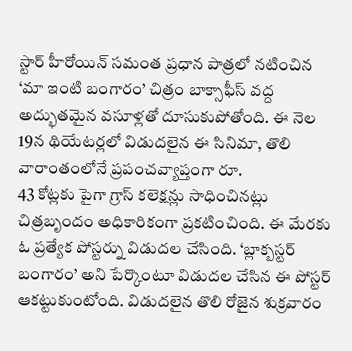స్టార్ హీరోయిన్ సమంత ప్రధాన పాత్రలో నటించిన ‘మా ఇంటి బంగారం’ చిత్రం బాక్సాఫీస్ వద్ద అద్భుతమైన వసూళ్లతో దూసుకుపోతోంది. ఈ నెల 19న థియేటర్లలో విడుదలైన ఈ సినిమా, తొలి వారాంతంలోనే ప్రపంచవ్యాప్తంగా రూ.
43 కోట్లకు పైగా గ్రాస్ కలెక్షన్లు సాధించినట్లు చిత్రబృందం అధికారికంగా ప్రకటించింది. ఈ మేరకు ఓ ప్రత్యేక పోస్టర్ను విడుదల చేసింది. ‘బ్లాక్బస్టర్ బంగారం’ అని పేర్కొంటూ విడుదల చేసిన ఈ పోస్టర్ ఆకట్టుకుంటోంది. విడుదలైన తొలి రోజైన శుక్రవారం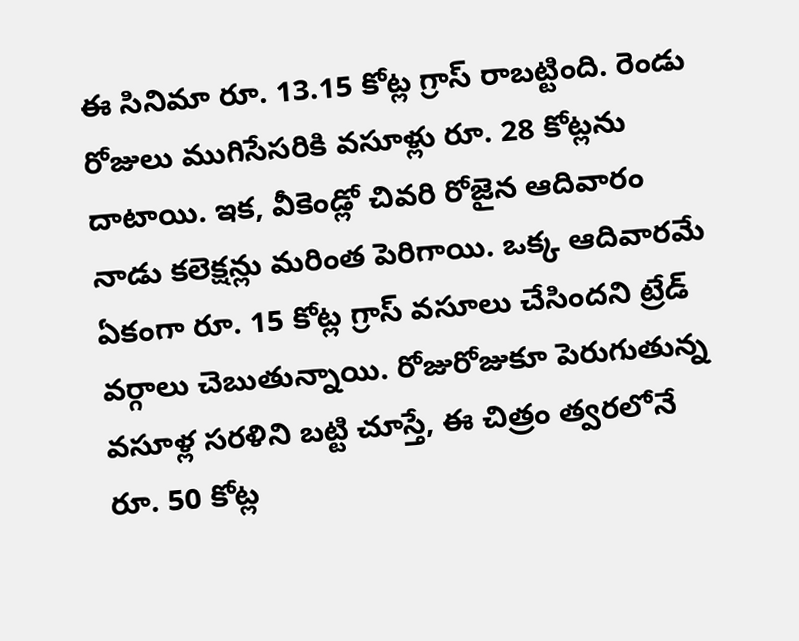ఈ సినిమా రూ. 13.15 కోట్ల గ్రాస్ రాబట్టింది. రెండు రోజులు ముగిసేసరికి వసూళ్లు రూ. 28 కోట్లను దాటాయి. ఇక, వీకెండ్లో చివరి రోజైన ఆదివారం నాడు కలెక్షన్లు మరింత పెరిగాయి. ఒక్క ఆదివారమే ఏకంగా రూ. 15 కోట్ల గ్రాస్ వసూలు చేసిందని ట్రేడ్ వర్గాలు చెబుతున్నాయి. రోజురోజుకూ పెరుగుతున్న వసూళ్ల సరళిని బట్టి చూస్తే, ఈ చిత్రం త్వరలోనే రూ. 50 కోట్ల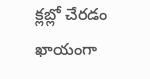క్లబ్లో చేరడం ఖాయంగా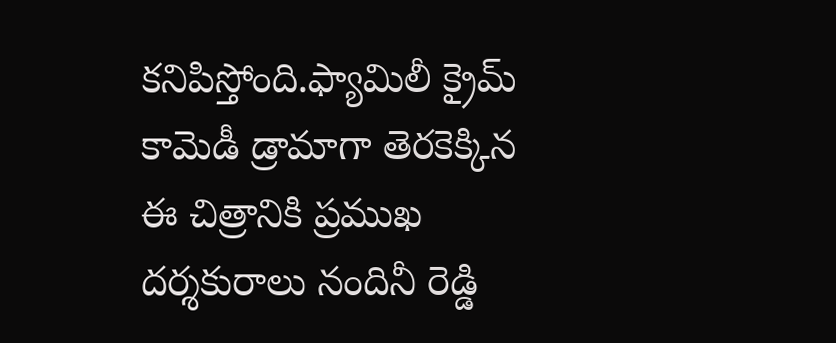కనిపిస్తోంది.ఫ్యామిలీ క్రైమ్ కామెడీ డ్రామాగా తెరకెక్కిన ఈ చిత్రానికి ప్రముఖ దర్శకురాలు నందినీ రెడ్డి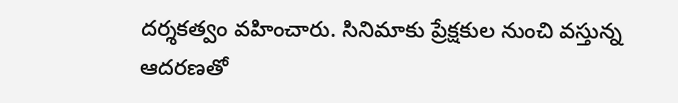దర్శకత్వం వహించారు. సినిమాకు ప్రేక్షకుల నుంచి వస్తున్న ఆదరణతో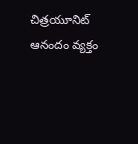చిత్రయూనిట్ ఆనందం వ్యక్తం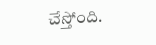చేస్తోంది.